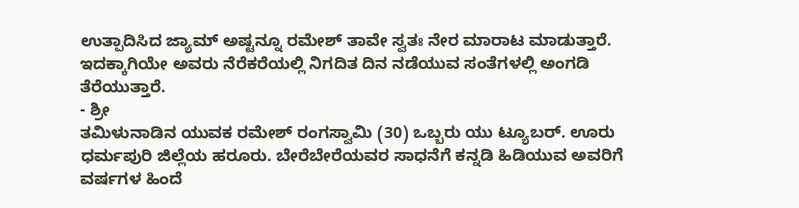ಉತ್ಪಾದಿಸಿದ ಜ್ಯಾಮ್ ಅಷ್ಟನ್ನೂ ರಮೇಶ್ ತಾವೇ ಸ್ವತಃ ನೇರ ಮಾರಾಟ ಮಾಡುತ್ತಾರೆ. ಇದಕ್ಕಾಗಿಯೇ ಅವರು ನೆರೆಕರೆಯಲ್ಲಿ ನಿಗದಿತ ದಿನ ನಡೆಯುವ ಸಂತೆಗಳಲ್ಲಿ ಅಂಗಡಿ ತೆರೆಯುತ್ತಾರೆ.
- ಶ್ರೀ
ತಮಿಳುನಾಡಿನ ಯುವಕ ರಮೇಶ್ ರಂಗಸ್ವಾಮಿ (30) ಒಬ್ಬರು ಯು ಟ್ಯೂಬರ್. ಊರು ಧರ್ಮಪುರಿ ಜಿಲ್ಲೆಯ ಹರೂರು. ಬೇರೆಬೇರೆಯವರ ಸಾಧನೆಗೆ ಕನ್ನಡಿ ಹಿಡಿಯುವ ಅವರಿಗೆ ವರ್ಷಗಳ ಹಿಂದೆ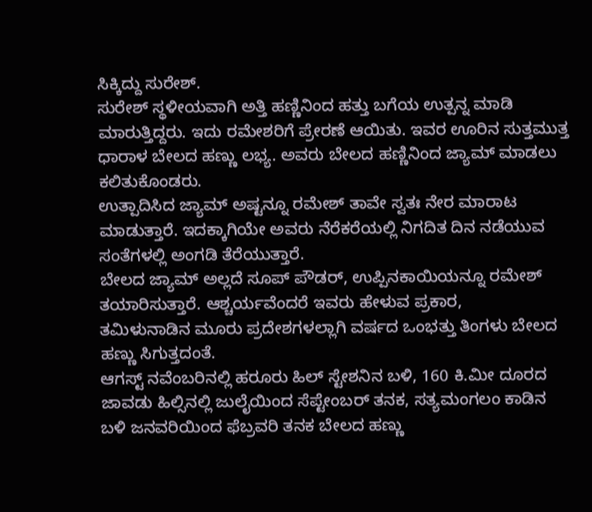ಸಿಕ್ಕಿದ್ದು ಸುರೇಶ್.
ಸುರೇಶ್ ಸ್ಥಳೀಯವಾಗಿ ಅತ್ತಿ ಹಣ್ಣಿನಿಂದ ಹತ್ತು ಬಗೆಯ ಉತ್ಪನ್ನ ಮಾಡಿ ಮಾರುತ್ತಿದ್ದರು. ಇದು ರಮೇಶರಿಗೆ ಪ್ರೇರಣೆ ಆಯಿತು. ಇವರ ಊರಿನ ಸುತ್ತಮುತ್ತ ಧಾರಾಳ ಬೇಲದ ಹಣ್ಣು ಲಭ್ಯ. ಅವರು ಬೇಲದ ಹಣ್ಣಿನಿಂದ ಜ್ಯಾಮ್ ಮಾಡಲು ಕಲಿತುಕೊಂಡರು.
ಉತ್ಪಾದಿಸಿದ ಜ್ಯಾಮ್ ಅಷ್ಟನ್ನೂ ರಮೇಶ್ ತಾವೇ ಸ್ವತಃ ನೇರ ಮಾರಾಟ ಮಾಡುತ್ತಾರೆ. ಇದಕ್ಕಾಗಿಯೇ ಅವರು ನೆರೆಕರೆಯಲ್ಲಿ ನಿಗದಿತ ದಿನ ನಡೆಯುವ ಸಂತೆಗಳಲ್ಲಿ ಅಂಗಡಿ ತೆರೆಯುತ್ತಾರೆ.
ಬೇಲದ ಜ್ಯಾಮ್ ಅಲ್ಲದೆ ಸೂಪ್ ಪೌಡರ್, ಉಪ್ಪಿನಕಾಯಿಯನ್ನೂ ರಮೇಶ್ ತಯಾರಿಸುತ್ತಾರೆ. ಆಶ್ಚರ್ಯವೆಂದರೆ ಇವರು ಹೇಳುವ ಪ್ರಕಾರ,
ತಮಿಳುನಾಡಿನ ಮೂರು ಪ್ರದೇಶಗಳಲ್ಲಾಗಿ ವರ್ಷದ ಒಂಭತ್ತು ತಿಂಗಳು ಬೇಲದ ಹಣ್ಣು ಸಿಗುತ್ತದಂತೆ.
ಆಗಸ್ಟ್ ನವೆಂಬರಿನಲ್ಲಿ ಹರೂರು ಹಿಲ್ ಸ್ಟೇಶನಿನ ಬಳಿ, 160 ಕಿ.ಮೀ ದೂರದ ಜಾವಡು ಹಿಲ್ಸಿನಲ್ಲಿ ಜುಲೈಯಿಂದ ಸೆಪ್ಟೇಂಬರ್ ತನಕ, ಸತ್ಯಮಂಗಲಂ ಕಾಡಿನ ಬಳಿ ಜನವರಿಯಿಂದ ಫೆಬ್ರವರಿ ತನಕ ಬೇಲದ ಹಣ್ಣು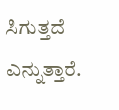ಸಿಗುತ್ತದೆ ಎನ್ನುತ್ತಾರೆ.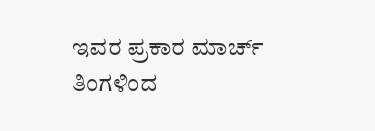ಇವರ ಪ್ರಕಾರ ಮಾರ್ಚ್ ತಿಂಗಳಿಂದ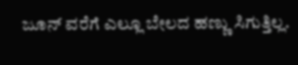ಜೂನ್ ವರೆಗೆ ಎಲ್ಲೂ ಬೇಲದ ಹಣ್ಣು ಸಿಗುತ್ತಿಲ್ಲ.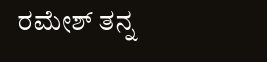ರಮೇಶ್ ತನ್ನ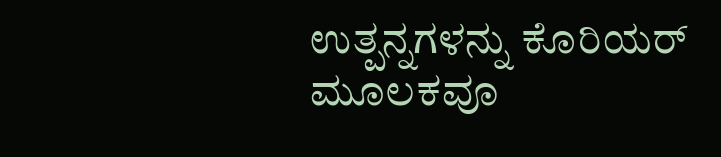ಉತ್ಪನ್ನಗಳನ್ನು ಕೊರಿಯರ್ ಮೂಲಕವೂ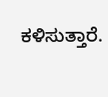ಕಳಿಸುತ್ತಾರೆ.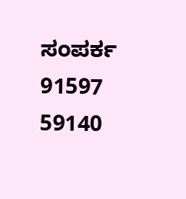ಸಂಪರ್ಕ
91597 59140